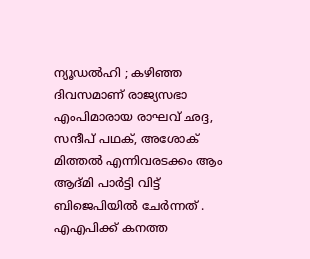ന്യൂഡൽഹി ; കഴിഞ്ഞ ദിവസമാണ് രാജ്യസഭാ എംപിമാരായ രാഘവ് ഛദ്ദ, സന്ദീപ് പഥക്, അശോക് മിത്തൽ എന്നിവരടക്കം ആം ആദ്മി പാർട്ടി വിട്ട് ബിജെപിയിൽ ചേർന്നത് . എഎപിക്ക് കനത്ത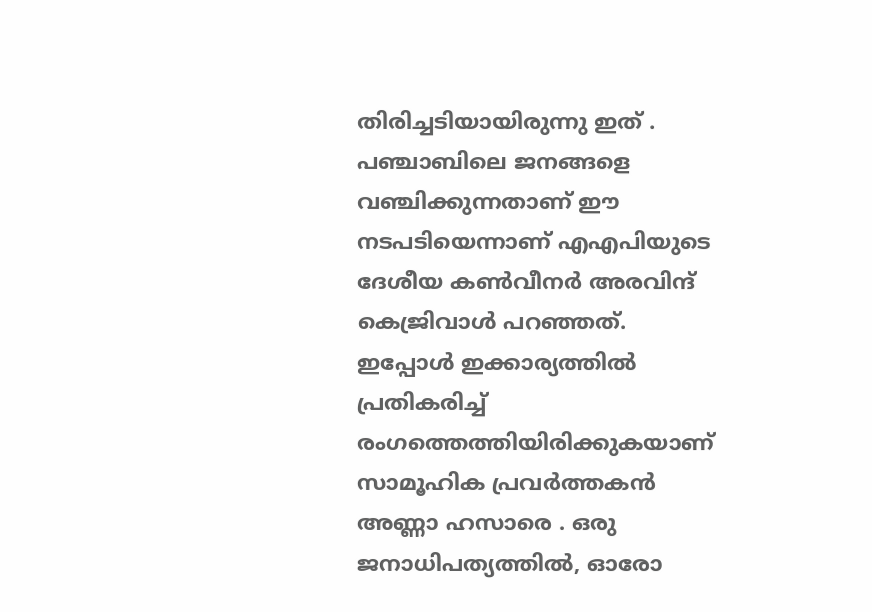തിരിച്ചടിയായിരുന്നു ഇത് . പഞ്ചാബിലെ ജനങ്ങളെ വഞ്ചിക്കുന്നതാണ് ഈ നടപടിയെന്നാണ് എഎപിയുടെ ദേശീയ കൺവീനർ അരവിന്ദ് കെജ്രിവാൾ പറഞ്ഞത്.
ഇപ്പോൾ ഇക്കാര്യത്തിൽ പ്രതികരിച്ച് രംഗത്തെത്തിയിരിക്കുകയാണ് സാമൂഹിക പ്രവർത്തകൻ അണ്ണാ ഹസാരെ . ഒരു ജനാധിപത്യത്തിൽ, ഓരോ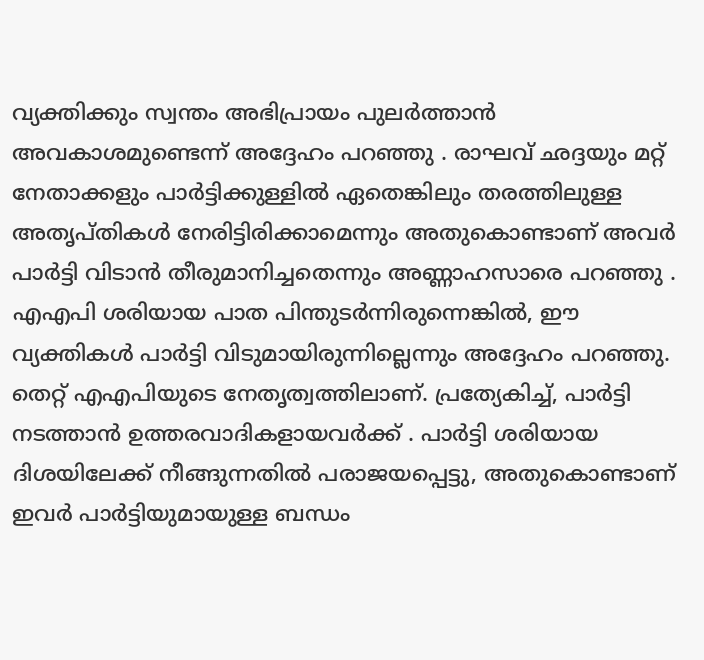വ്യക്തിക്കും സ്വന്തം അഭിപ്രായം പുലർത്താൻ അവകാശമുണ്ടെന്ന് അദ്ദേഹം പറഞ്ഞു . രാഘവ് ഛദ്ദയും മറ്റ് നേതാക്കളും പാർട്ടിക്കുള്ളിൽ ഏതെങ്കിലും തരത്തിലുള്ള അതൃപ്തികൾ നേരിട്ടിരിക്കാമെന്നും അതുകൊണ്ടാണ് അവർ പാർട്ടി വിടാൻ തീരുമാനിച്ചതെന്നും അണ്ണാഹസാരെ പറഞ്ഞു .
എഎപി ശരിയായ പാത പിന്തുടർന്നിരുന്നെങ്കിൽ, ഈ വ്യക്തികൾ പാർട്ടി വിടുമായിരുന്നില്ലെന്നും അദ്ദേഹം പറഞ്ഞു. തെറ്റ് എഎപിയുടെ നേതൃത്വത്തിലാണ്. പ്രത്യേകിച്ച്, പാർട്ടി നടത്താൻ ഉത്തരവാദികളായവർക്ക് . പാർട്ടി ശരിയായ ദിശയിലേക്ക് നീങ്ങുന്നതിൽ പരാജയപ്പെട്ടു, അതുകൊണ്ടാണ് ഇവർ പാർട്ടിയുമായുള്ള ബന്ധം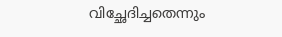വിച്ഛേദിച്ചതെന്നും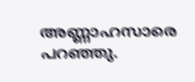അണ്ണാഹസാരെ പറഞ്ഞു.